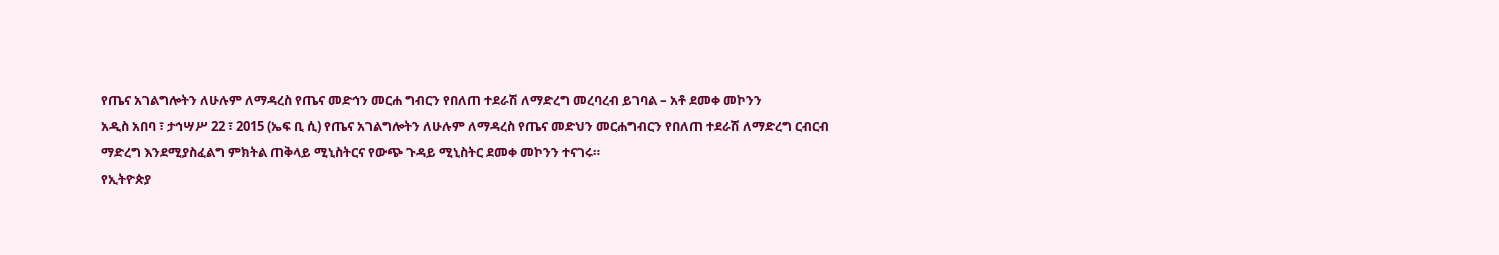የጤና አገልግሎትን ለሁሉም ለማዳረስ የጤና መድኅን መርሐ ግብርን የበለጠ ተደራሽ ለማድረግ መረባረብ ይገባል – አቶ ደመቀ መኮንን
አዲስ አበባ ፣ ታኅሣሥ 22 ፣ 2015 (ኤፍ ቢ ሲ) የጤና አገልግሎትን ለሁሉም ለማዳረስ የጤና መድህን መርሐግብርን የበለጠ ተደራሽ ለማድረግ ርብርብ ማድረግ እንደሚያስፈልግ ምክትል ጠቅላይ ሚኒስትርና የውጭ ጉዳይ ሚኒስትር ደመቀ መኮንን ተናገሩ።
የኢትዮጵያ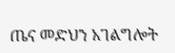ጤና መድህን አገልግሎት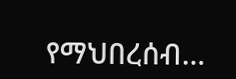የማህበረሰብ…